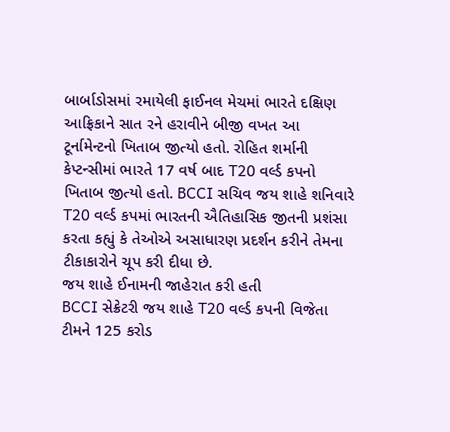બાર્બાડોસમાં રમાયેલી ફાઈનલ મેચમાં ભારતે દક્ષિણ આફ્રિકાને સાત રને હરાવીને બીજી વખત આ ટૂર્નામેન્ટનો ખિતાબ જીત્યો હતો. રોહિત શર્માની કેપ્ટન્સીમાં ભારતે 17 વર્ષ બાદ T20 વર્લ્ડ કપનો ખિતાબ જીત્યો હતો. BCCI સચિવ જય શાહે શનિવારે T20 વર્લ્ડ કપમાં ભારતની ઐતિહાસિક જીતની પ્રશંસા કરતા કહ્યું કે તેઓએ અસાધારણ પ્રદર્શન કરીને તેમના ટીકાકારોને ચૂપ કરી દીધા છે.
જય શાહે ઈનામની જાહેરાત કરી હતી
BCCI સેક્રેટરી જય શાહે T20 વર્લ્ડ કપની વિજેતા ટીમને 125 કરોડ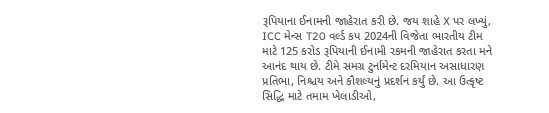રૂપિયાના ઈનામની જાહેરાત કરી છે. જય શાહે X પર લખ્યું, ICC મેન્સ T20 વર્લ્ડ કપ 2024ની વિજેતા ભારતીય ટીમ માટે 125 કરોડ રૂપિયાની ઈનામી રકમની જાહેરાત કરતા મને આનંદ થાય છે. ટીમે સમગ્ર ટુર્નામેન્ટ દરમિયાન અસાધારણ પ્રતિભા, નિશ્ચય અને કૌશલ્યનું પ્રદર્શન કર્યું છે. આ ઉત્કૃષ્ટ સિદ્ધિ માટે તમામ ખેલાડીઓ,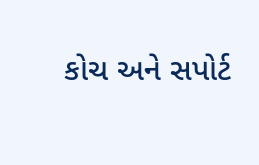કોચ અને સપોર્ટ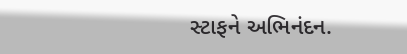સ્ટાફને અભિનંદન.